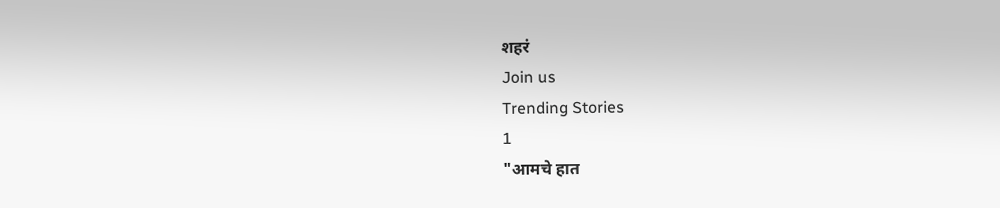शहरं
Join us
Trending Stories
1
"आमचे हात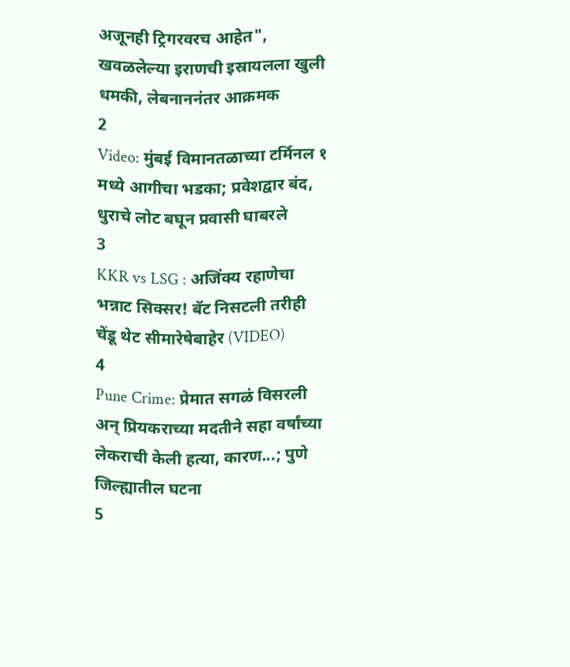अजूनही ट्रिगरवरच आहेत", खवळलेल्या इराणची इस्रायलला खुली धमकी, लेबनाननंतर आक्रमक
2
Video: मुंबई विमानतळाच्या टर्मिनल १ मध्ये आगीचा भडका; प्रवेशद्वार बंद, धुराचे लोट बघून प्रवासी घाबरले
3
KKR vs LSG : अजिंक्य रहाणेचा भन्नाट सिक्सर! बॅट निसटली तरीही चेंडू थेट सीमारेषेबाहेर (VIDEO)
4
Pune Crime: प्रेमात सगळं विसरली अन् प्रियकराच्या मदतीने सहा वर्षांच्या लेकराची केली हत्या, कारण...; पुणे जिल्ह्यातील घटना
5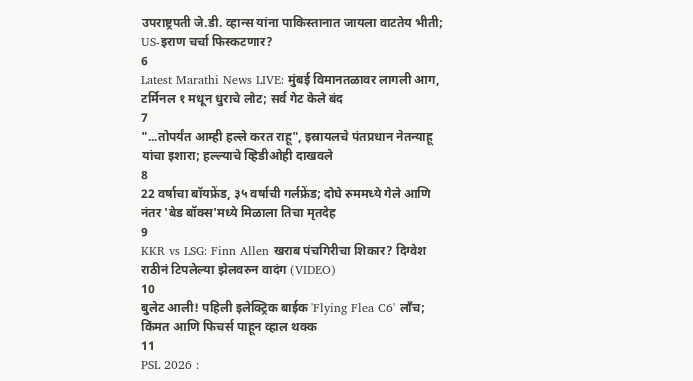उपराष्ट्रपती जे.डी. व्हान्स यांना पाकिस्तानात जायला वाटतेय भीती; US-इराण चर्चा फिस्कटणार?
6
Latest Marathi News LIVE: मुंबई विमानतळावर लागली आग, टर्मिनल १ मधून धुराचे लोट; सर्व गेट केले बंद
7
"...तोपर्यंत आम्ही हल्ले करत राहू", इस्रायलचे पंतप्रधान नेतन्याहू यांचा इशारा; हल्ल्याचे व्हिडीओही दाखवले
8
22 वर्षाचा बॉयफ्रेंड, ३५ वर्षाची गर्लफ्रेंड; दोघे रुममध्ये गेले आणि नंतर 'बेड बॉक्स'मध्ये मिळाला तिचा मृतदेह
9
KKR vs LSG: Finn Allen खराब पंचगिरीचा शिकार? दिग्वेश राठीनं टिपलेल्या झेलवरुन वादंग (VIDEO)
10
बुलेट आली! पहिली इलेक्ट्रिक बाईक 'Flying Flea C6' लाँच; किंमत आणि फिचर्स पाहून व्हाल थक्क
11
PSL 2026 :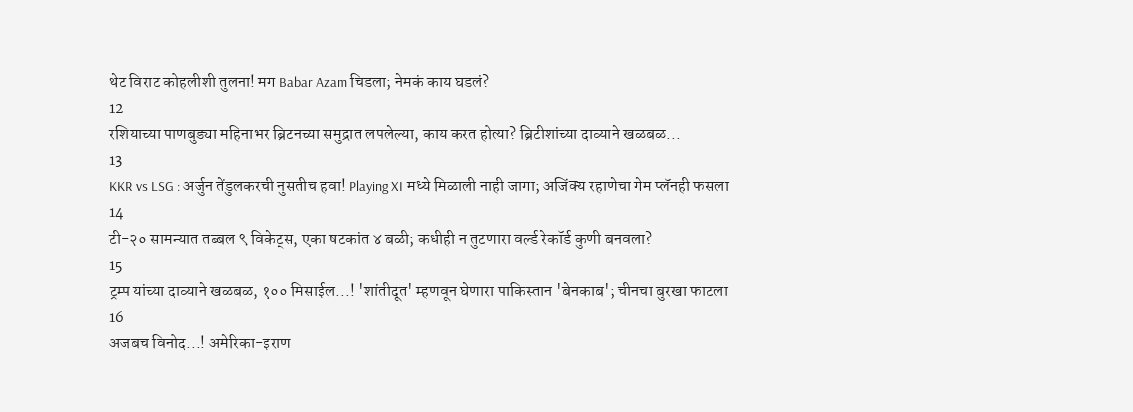थेट विराट कोहलीशी तुलना! मग Babar Azam चिडला; नेमकं काय घडलं?
12
रशियाच्या पाणबुड्या महिनाभर ब्रिटनच्या समुद्रात लपलेल्या, काय करत होत्या? ब्रिटीशांच्या दाव्याने खळबळ...
13
KKR vs LSG : अर्जुन तेंडुलकरची नुसतीच हवा! Playing XI मध्ये मिळाली नाही जागा; अजिंक्य रहाणेचा गेम प्लॅनही फसला
14
टी-२० सामन्यात तब्बल ९ विकेट्स, एका षटकांत ४ बळी; कधीही न तुटणारा वर्ल्ड रेकॉर्ड कुणी बनवला?
15
ट्रम्प यांच्या दाव्याने खळबळ, १०० मिसाईल...! 'शांतीदूत' म्हणवून घेणारा पाकिस्तान 'बेनकाब'; चीनचा बुरखा फाटला
16
अजबच विनोद...! अमेरिका-इराण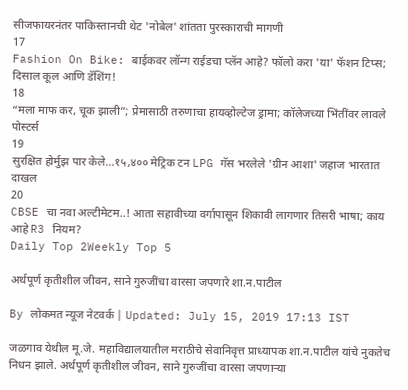सीजफायरनंतर पाकिस्तानची थेट 'नोबेल' शांतता पुरस्काराची मागणी
17
Fashion On Bike: बाईकवर लॉन्ग राईडचा प्लॅन आहे? फॉलो करा 'या' फॅशन टिप्स; दिसाल कूल आणि डॅशिंग!
18
“मला माफ कर, चूक झाली”; प्रेमासाठी तरुणाचा हायव्होल्टेज ड्रामा; कॉलेजच्या भिंतींवर लावले पोस्टर्स
19
सुरक्षित होर्मुझ पार केले...१५,४०० मेट्रिक टन LPG गॅस भरलेले 'ग्रीन आशा' जहाज भारतात दाखल
20
CBSE चा नवा अल्टीमेटम..! आता सहावीच्या वर्गापासून शिकावी लागणार तिसरी भाषा; काय आहे R3 नियम?
Daily Top 2Weekly Top 5

अर्थपूर्ण कृतीशील जीवन, साने गुरुजींचा वारसा जपणारे शा.न.पाटील

By लोकमत न्यूज नेटवर्क | Updated: July 15, 2019 17:13 IST

जळगाव येथील मू.जे. महाविद्यालयातील मराठीचे सेवानिवृत्त प्राध्यापक शा.न.पाटील यांचे नुकतेच निधन झाले. अर्थपूर्ण कृतीशील जीवन, साने गुरुजींचा वारसा जपणाऱ्या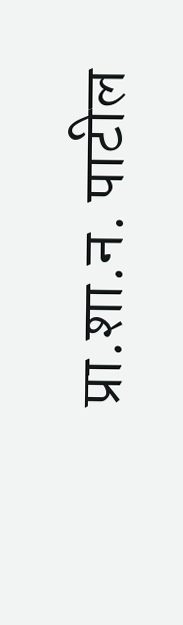प्रा.शा.न. पाटील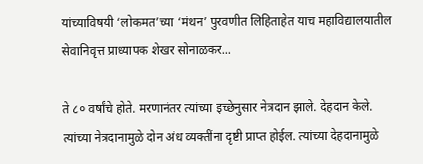यांच्याविषयी ‘लोकमत’च्या ‘मंथन’ पुरवणीत लिहिताहेत याच महाविद्यालयातील सेवानिवृत्त प्राध्यापक शेखर सोनाळकर...

ते ८० वर्षांचे होते. मरणानंतर त्यांच्या इच्छेनुसार नेत्रदान झाले. देहदान केले. त्यांच्या नेत्रदानामुळे दोन अंध व्यक्तींना दृष्टी प्राप्त होईल. त्यांच्या देहदानामुळे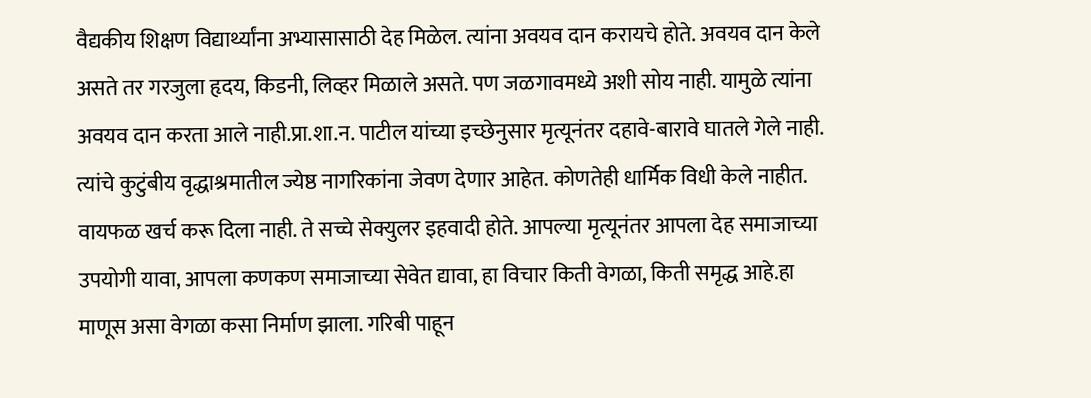वैद्यकीय शिक्षण विद्यार्थ्यांना अभ्यासासाठी देह मिळेल. त्यांना अवयव दान करायचे होते. अवयव दान केले असते तर गरजुला हृदय, किडनी, लिव्हर मिळाले असते. पण जळगावमध्ये अशी सोय नाही. यामुळे त्यांना अवयव दान करता आले नाही.प्रा.शा.न. पाटील यांच्या इच्छेनुसार मृत्यूनंतर दहावे-बारावे घातले गेले नाही. त्यांचे कुटुंबीय वृद्धाश्रमातील ज्येष्ठ नागरिकांना जेवण देणार आहेत. कोणतेही धार्मिक विधी केले नाहीत. वायफळ खर्च करू दिला नाही. ते सच्चे सेक्युलर इहवादी होते. आपल्या मृत्यूनंतर आपला देह समाजाच्या उपयोगी यावा, आपला कणकण समाजाच्या सेवेत द्यावा, हा विचार किती वेगळा, किती समृद्ध आहे.हा माणूस असा वेगळा कसा निर्माण झाला. गरिबी पाहून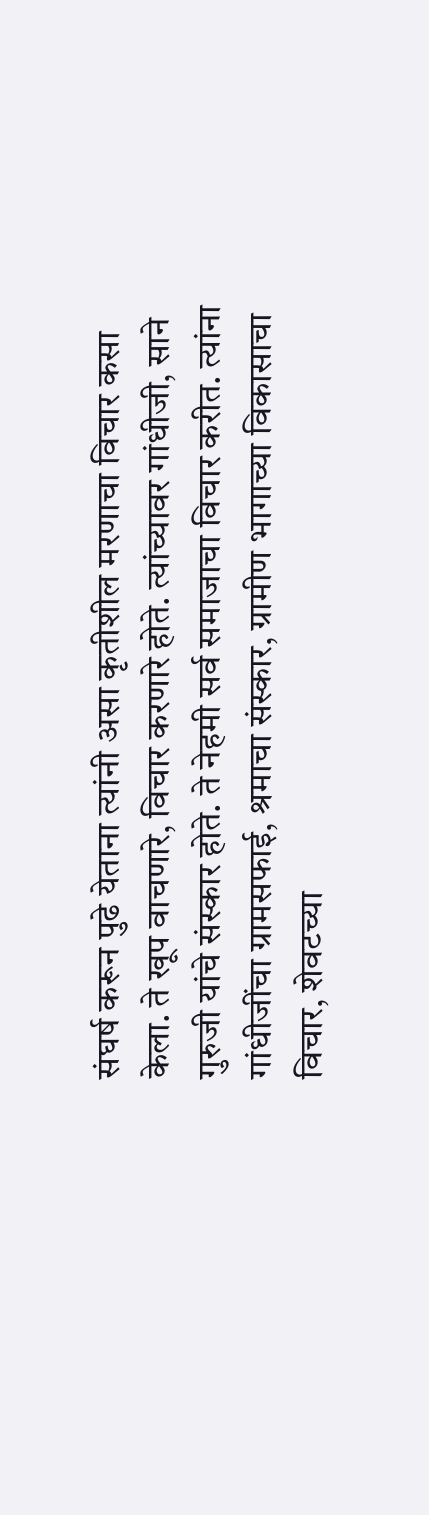संघर्ष करून पुढे येताना त्यांनी असा कृतीशील मरणाचा विचार कसा केला. ते खूप वाचणारे, विचार करणारे होते. त्यांच्यावर गांधीजी, साने गुरुजी यांचे संस्कार होते. ते नेहमी सर्व समाजाचा विचार करीत. त्यांना गांधीजींचा ग्रामसफाई, श्रमाचा संस्कार, ग्रामीण भागाच्या विकासाचा विचार, शेवटच्या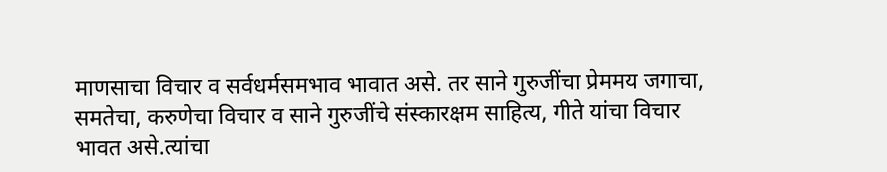माणसाचा विचार व सर्वधर्मसमभाव भावात असे. तर साने गुरुजींचा प्रेममय जगाचा, समतेचा, करुणेचा विचार व साने गुरुजींचे संस्कारक्षम साहित्य, गीते यांचा विचार भावत असे.त्यांचा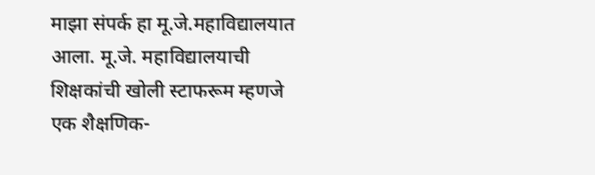माझा संपर्क हा मू.जे.महाविद्यालयात आला. मू.जे. महाविद्यालयाची शिक्षकांची खोली स्टाफरूम म्हणजे एक शैक्षणिक-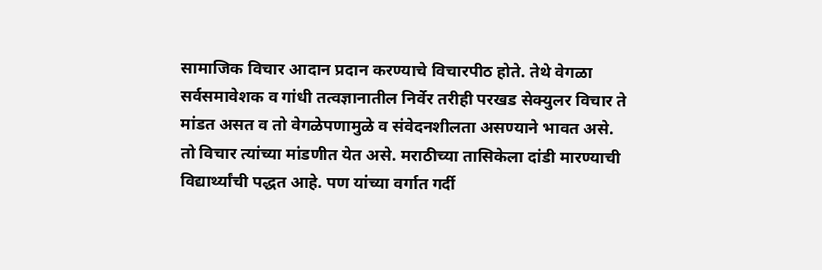सामाजिक विचार आदान प्रदान करण्याचे विचारपीठ होते. तेथे वेगळा सर्वसमावेशक व गांधी तत्वज्ञानातील निर्वेर तरीही परखड सेक्युलर विचार ते मांडत असत व तो वेगळेपणामुळे व संवेदनशीलता असण्याने भावत असे. तो विचार त्यांच्या मांडणीत येत असे. मराठीच्या तासिकेला दांडी मारण्याची विद्यार्थ्यांची पद्धत आहे. पण यांच्या वर्गात गर्दी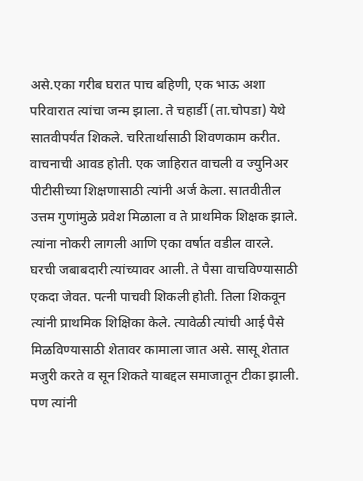असे.एका गरीब घरात पाच बहिणी, एक भाऊ अशा परिवारात त्यांचा जन्म झाला. ते चहार्डी (ता.चोपडा) येथे सातवीपर्यंत शिकले. चरितार्थासाठी शिवणकाम करीत. वाचनाची आवड होती. एक जाहिरात वाचली व ज्युनिअर पीटीसीच्या शिक्षणासाठी त्यांनी अर्ज केला. सातवीतील उत्तम गुणांमुळे प्रवेश मिळाला व ते प्राथमिक शिक्षक झाले. त्यांना नोकरी लागली आणि एका वर्षात वडील वारले. घरची जबाबदारी त्यांच्यावर आली. ते पैसा वाचविण्यासाठी एकदा जेवत. पत्नी पाचवी शिकली होती. तिला शिकवून त्यांनी प्राथमिक शिक्षिका केले. त्यावेळी त्यांची आई पैसे मिळविण्यासाठी शेतावर कामाला जात असे. सासू शेतात मजुरी करते व सून शिकते याबद्दल समाजातून टीका झाली. पण त्यांनी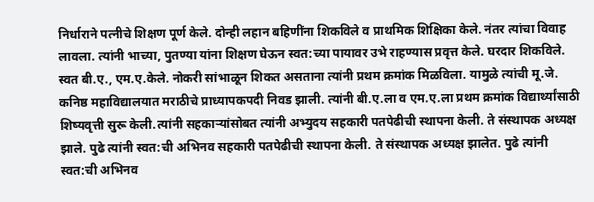निर्धाराने पत्नीचे शिक्षण पूर्ण केले. दोन्ही लहान बहिणींना शिकविले व प्राथमिक शिक्षिका केले. नंतर त्यांचा विवाह लावला. त्यांनी भाच्या, पुतण्या यांना शिक्षण घेऊन स्वत:च्या पायावर उभे राहण्यास प्रवृत्त केले. घरदार शिकविले. स्वत बी.ए., एम.ए.केले. नोकरी सांभाळून शिकत असताना त्यांनी प्रथम क्रमांक मिळविला. यामुळे त्यांची मू.जे. कनिष्ठ महाविद्यालयात मराठीचे प्राध्यापकपदी निवड झाली. त्यांनी बी.ए.ला व एम.ए.ला प्रथम क्रमांक विद्यार्थ्यांसाठी शिष्यवृत्ती सुरू केली.त्यांनी सहकाऱ्यांसोबत त्यांनी अभ्युदय सहकारी पतपेढीची स्थापना केली. ते संस्थापक अध्यक्ष झाले. पुढे त्यांनी स्वत:ची अभिनव सहकारी पतपेढीची स्थापना केली. ते संस्थापक अध्यक्ष झालेत. पुढे त्यांनी स्वत:ची अभिनव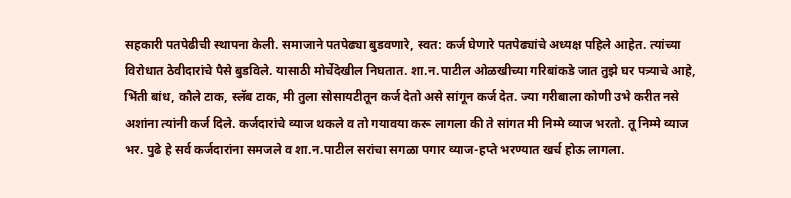सहकारी पतपेढीची स्थापना केली. समाजाने पतपेढ्या बुडवणारे, स्वत: कर्ज घेणारे पतपेढ्यांचे अध्यक्ष पहिले आहेत. त्यांच्या विरोधात ठेवीदारांचे पैसे बुडविले. यासाठी मोर्चेदेखील निघतात. शा.न.पाटील ओळखीच्या गरिबांकडे जात तुझे घर पत्र्याचे आहे, भिंती बांध, कौले टाक, स्लॅब टाक, मी तुला सोसायटीतून कर्ज देतो असे सांगून कर्ज देत. ज्या गरीबाला कोणी उभे करीत नसे अशांना त्यांनी कर्ज दिले. कर्जदारांचे व्याज थकले व तो गयावया करू लागला की ते सांगत मी निम्मे व्याज भरतो. तू निम्मे व्याज भर. पुढे हे सर्व कर्जदारांना समजले व शा.न.पाटील सरांचा सगळा पगार व्याज-हप्ते भरण्यात खर्च होऊ लागला.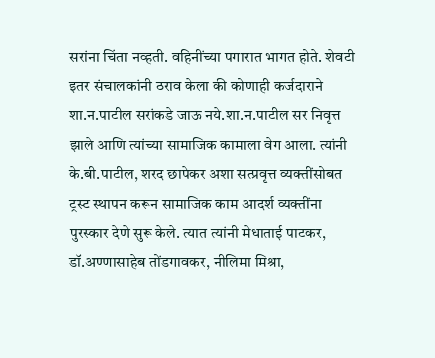सरांना चिंता नव्हती. वहिनींच्या पगारात भागत होते. शेवटी इतर संचालकांनी ठराव केला की कोणाही कर्जदाराने शा.न.पाटील सरांकडे जाऊ नये.शा.न.पाटील सर निवृत्त झाले आणि त्यांच्या सामाजिक कामाला वेग आला. त्यांनी के.बी.पाटील, शरद छापेकर अशा सत्प्रवृत्त व्यक्तींसोबत ट्रस्ट स्थापन करून सामाजिक काम आदर्श व्यक्तींना पुरस्कार देणे सुरू केले. त्यात त्यांनी मेधाताई पाटकर, डॉ.अण्णासाहेब तोंडगावकर, नीलिमा मिश्रा,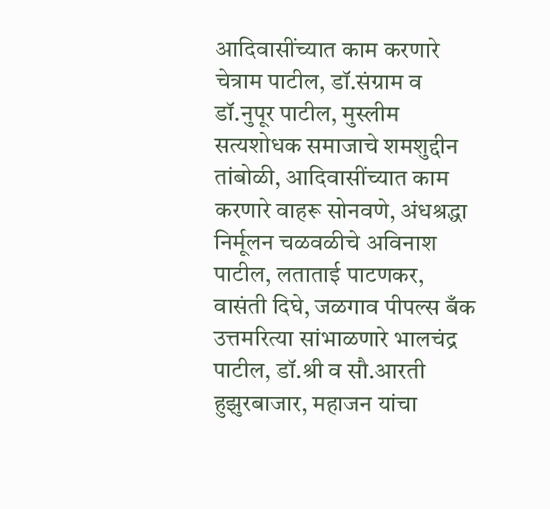आदिवासींच्यात काम करणारे चेत्राम पाटील, डॉ.संग्राम व डॉ.नुपूर पाटील, मुस्लीम सत्यशोधक समाजाचे शमशुद्दीन तांबोळी, आदिवासींच्यात काम करणारे वाहरू सोनवणे, अंधश्रद्धा निर्मूलन चळवळीचे अविनाश पाटील, लताताई पाटणकर, वासंती दिघे, जळगाव पीपल्स बँक उत्तमरित्या सांभाळणारे भालचंद्र पाटील, डॉ.श्री व सौ.आरती हुझुरबाजार, महाजन यांचा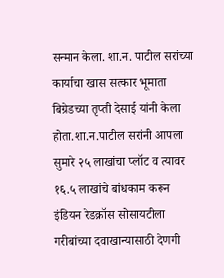सन्मान केला. शा.न. पाटील सरांच्या कार्याचा खास सत्कार भूमाता बिग्रेडच्या तृप्ती देसाई यांनी केला होता.शा.न.पाटील सरांनी आपला सुमारे २५ लाखांचा प्लॉट व त्यावर १६.५ लाखांचे बांधकाम करून इंडियन रेडक्रॉस सोसायटीला गरीबांच्या दवाखान्यासाठी देणगी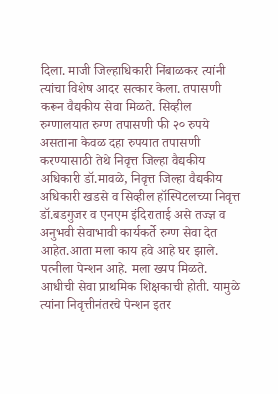दिला. माजी जिल्हाधिकारी निंबाळकर त्यांनी त्यांचा विशेष आदर सत्कार केला. तपासणी करून वैद्यकीय सेवा मिळते. सिव्हील रुग्णालयात रुग्ण तपासणी फी २० रुपये असताना केवळ दहा रुपयात तपासणी करण्यासाठी तेथे निवृत्त जिल्हा वैद्यकीय अधिकारी डॉ.मावळे, निवृत्त जिल्हा वैद्यकीय अधिकारी खडसे व सिव्हील हॉस्पिटलच्या निवृत्त डॉ.बडगुजर व एनएम इंदिराताई असे तज्ज्ञ व अनुभवी सेवाभावी कार्यकर्ते रुग्ण सेवा देत आहेत.आता मला काय हवे आहे घर झाले. पत्नीला पेन्शन आहे. मला ख्यप मिळते. आधीची सेवा प्राथमिक शिक्षकाची होती. यामुळे त्यांना निवृत्तीनंतरचे पेन्शन इतर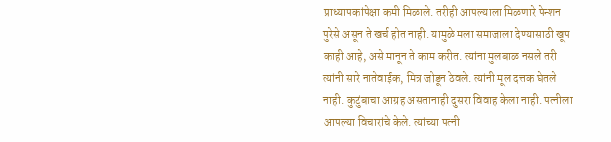प्राध्यापकांपेक्षा कमी मिळाले. तरीही आपल्याला मिळणारे पेन्शन पुरेसे असून ते खर्च होत नाही. यामुळे मला समाजाला देण्यासाठी खूप काही आहे, असे मानून ते काम करीत. त्यांना मुलबाळ नसले तरी त्यांनी सारे नातेवाईक, मित्र जोडून ठेवले. त्यांनी मूल दत्तक घेतले नाही. कुटुंबाचा आग्रह असतानाही दुसरा विवाह केला नाही. पत्नीला आपल्या विचारांचे केले. त्यांच्या पत्नी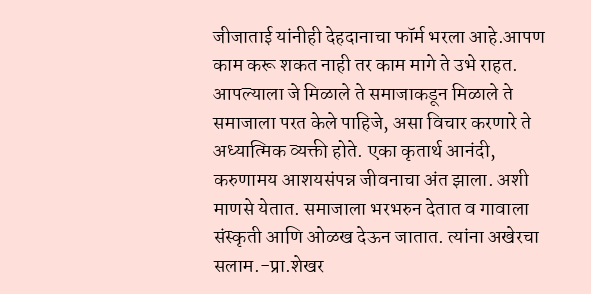जीजाताई यांनीही देहदानाचा फॉर्म भरला आहे.आपण काम करू शकत नाही तर काम मागे ते उभे राहत. आपल्याला जे मिळाले ते समाजाकडून मिळाले ते समाजाला परत केले पाहिजे, असा विचार करणारे ते अध्यात्मिक व्यक्ती होते. एका कृतार्थ आनंदी, करुणामय आशयसंपन्न जीवनाचा अंत झाला. अशी माणसे येतात. समाजाला भरभरुन देतात व गावाला संस्कृती आणि ओळख देऊन जातात. त्यांना अखेरचा सलाम.-प्रा.शेखर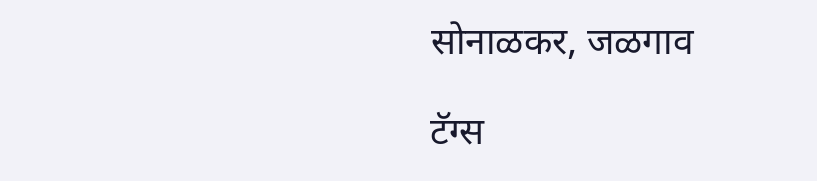सोनाळकर, जळगाव

टॅग्स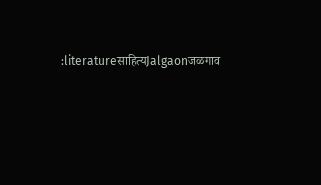:literatureसाहित्यJalgaonजळगाव